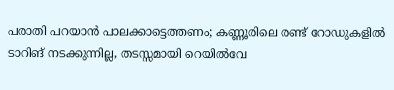പരാതി പറയാൻ പാലക്കാട്ടെത്തണം; കണ്ണൂരിലെ രണ്ട് റോഡുകളിൽ ടാറിങ് നടക്കുന്നില്ല, തടസ്സമായി റെയിൽവേ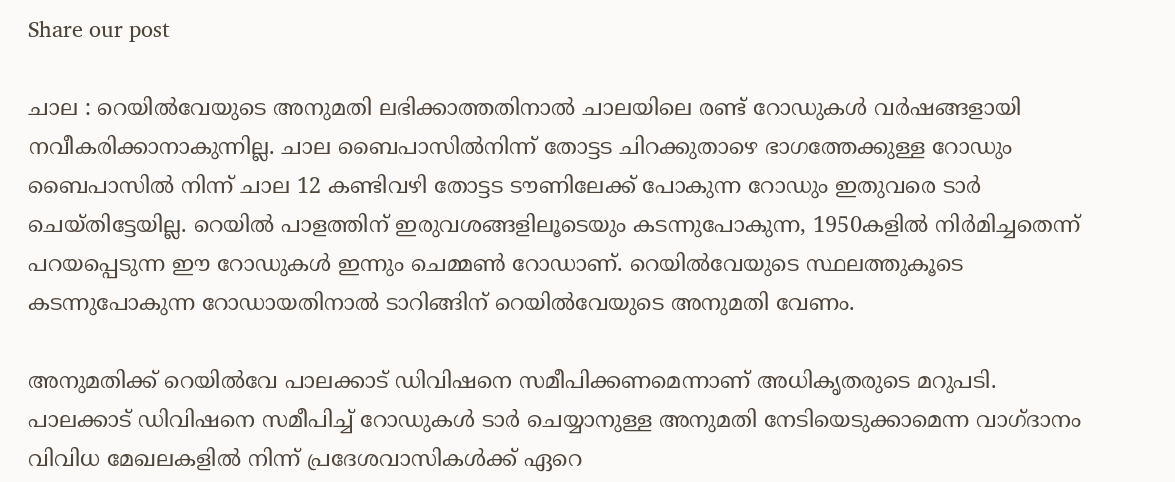Share our post

ചാല : റെയിൽവേയുടെ അനുമതി ലഭിക്കാത്തതിനാൽ ചാലയിലെ രണ്ട് റോഡുകൾ വർഷങ്ങളായി നവീകരിക്കാനാകുന്നില്ല. ചാല ബൈപാസിൽനിന്ന് തോട്ടട ചിറക്കുതാഴെ ഭാഗത്തേക്കുള്ള റോഡും ബൈപാസിൽ നിന്ന് ചാല 12 കണ്ടിവഴി തോട്ടട ടൗണിലേക്ക് പോകുന്ന റോഡും ഇതുവരെ ടാർ ചെയ്തിട്ടേയില്ല. റെയിൽ പാളത്തിന് ഇരുവശങ്ങളിലൂടെയും കടന്നുപോകുന്ന, 1950കളിൽ നിർമിച്ചതെന്ന് പറയപ്പെടുന്ന ഈ റോഡുകൾ ഇന്നും ചെമ്മൺ റോ‍ഡാണ്. റെയിൽവേയുടെ സ്ഥലത്തുകൂടെ കടന്നുപോകുന്ന റോഡായതിനാൽ ടാറിങ്ങിന് റെയിൽവേയുടെ അനുമതി വേണം.

അനുമതിക്ക് റെയിൽവേ പാലക്കാട് ഡിവിഷനെ സമീപിക്കണമെന്നാണ് അധികൃതരുടെ മറുപടി. പാലക്കാട് ഡിവിഷനെ സമീപിച്ച് റോ‍ഡുകൾ ടാർ ചെയ്യാനുള്ള അനുമതി നേടിയെടുക്കാമെന്ന വാഗ്ദാനം വിവിധ മേഖലകളിൽ നിന്ന് പ്രദേശവാസികൾക്ക് ഏറെ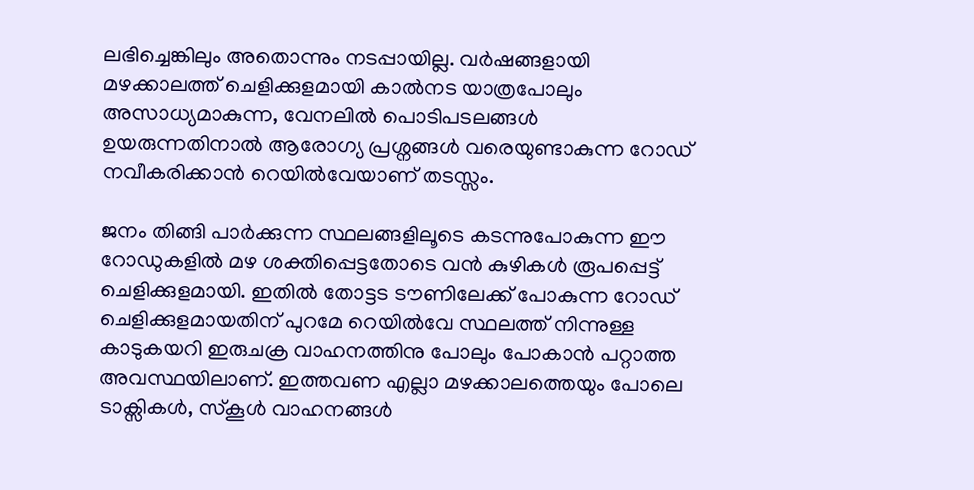ലഭിച്ചെങ്കിലും അതൊന്നും നടപ്പായില്ല. വർഷങ്ങളായി മഴക്കാലത്ത് ചെളിക്കുളമായി കാൽനട യാത്രപോലും അസാധ്യമാകുന്ന, വേനലിൽ പൊടിപടലങ്ങൾ ഉയരുന്നതിനാൽ ആരോഗ്യ പ്രശ്നങ്ങൾ വരെയുണ്ടാകുന്ന റോഡ് നവീകരിക്കാൻ റെയിൽവേയാണ് തടസ്സം.

ജനം തിങ്ങി പാർക്കുന്ന സ്ഥലങ്ങളിലൂടെ കടന്നുപോകുന്ന ഈ റോഡുകളിൽ മഴ ശക്തിപ്പെട്ടതോടെ വൻ കുഴികൾ രൂപപ്പെട്ട് ചെളിക്കുളമായി. ഇതിൽ തോട്ടട ടൗണിലേക്ക് പോകുന്ന റോഡ് ചെളിക്കുളമായതിന് പുറമേ റെയിൽവേ സ്ഥലത്ത് നിന്നുള്ള കാടുകയറി ഇരുചക്ര വാഹനത്തിനു പോലും പോകാൻ പറ്റാത്ത അവസ്ഥയിലാണ്. ഇത്തവണ എല്ലാ മഴക്കാലത്തെയും പോലെ ടാക്സികൾ, സ്കൂൾ വാഹനങ്ങൾ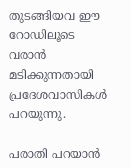തുടങ്ങിയവ ഈ റോഡിലൂടെ വരാൻ മടിക്കുന്നതായി പ്രദേശവാസികൾ പറയുന്നു.

പരാതി പറയാൻ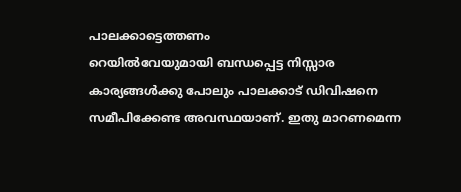പാലക്കാട്ടെത്തണം
റെയിൽവേയുമായി ബന്ധപ്പെട്ട നിസ്സാര കാര്യങ്ങൾക്കു പോലും പാലക്കാട് ഡിവിഷനെ സമീപിക്കേണ്ട അവസ്ഥയാണ്. ഇതു മാറണമെന്ന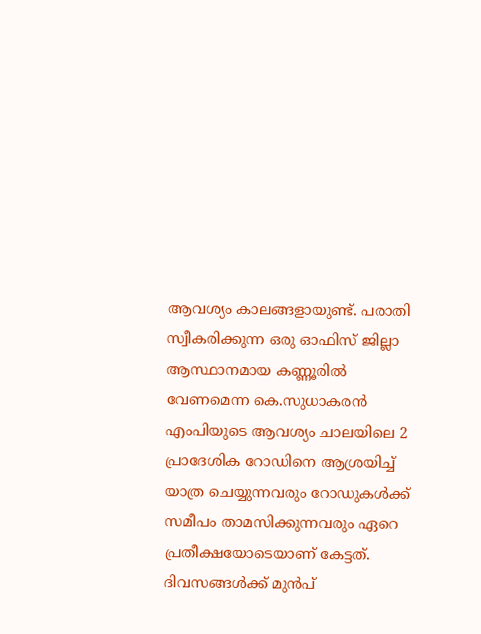ആവശ്യം കാലങ്ങളായുണ്ട്. പരാതി സ്വീകരിക്കുന്ന ഒരു ഓഫിസ് ജില്ലാ ആസ്ഥാനമായ കണ്ണൂരിൽ വേണമെന്ന കെ.സുധാകരൻ എംപിയുടെ ആവശ്യം ചാലയിലെ 2 പ്രാദേശിക റോഡിനെ ആശ്രയിച്ച് യാത്ര ചെയ്യുന്നവരും റോഡുകൾക്ക് സമീപം താമസിക്കുന്നവരും ഏറെ പ്രതീക്ഷയോടെയാണ് കേട്ടത്. ദിവസങ്ങൾക്ക് മുൻപ്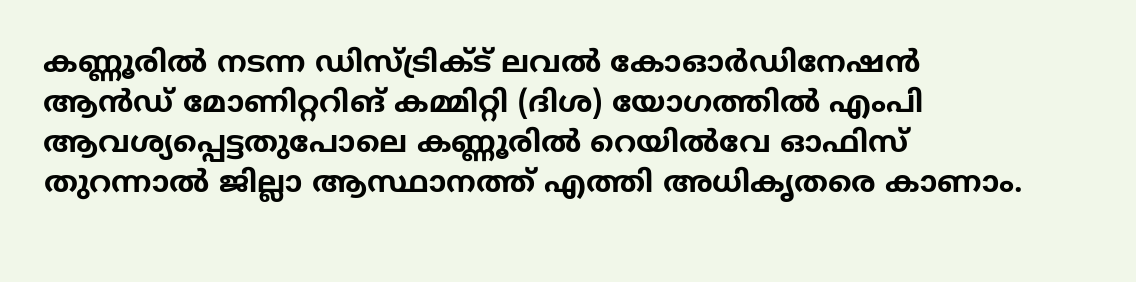കണ്ണൂരിൽ നടന്ന ഡിസ്ട്രിക്ട് ലവൽ കോഓർഡിനേഷൻ ആൻഡ് മോണിറ്ററിങ് കമ്മിറ്റി (ദിശ) യോഗത്തിൽ എംപി ആവശ്യപ്പെട്ടതുപോലെ കണ്ണൂരിൽ റെയിൽവേ ഓഫിസ് തുറന്നാൽ ജില്ലാ ആസ്ഥാനത്ത് എത്തി അധികൃതരെ കാണാം.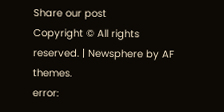Share our post
Copyright © All rights reserved. | Newsphere by AF themes.
error: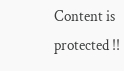Content is protected !!